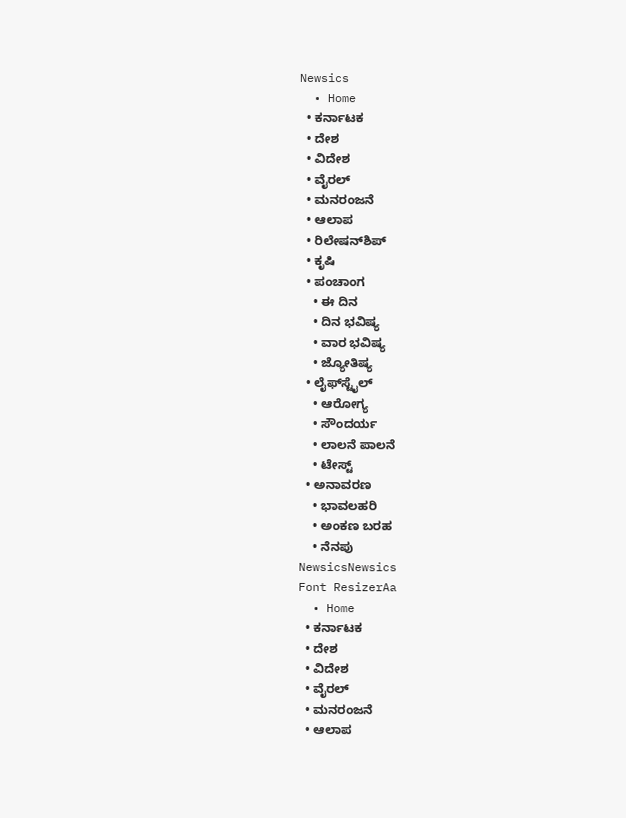Newsics
  • Home
  • ಕರ್ನಾಟಕ
  • ದೇಶ
  • ವಿದೇಶ
  • ವೈರಲ್
  • ಮನರಂಜನೆ
  • ಆಲಾಪ
  • ರಿಲೇಷನ್‌ಶಿಪ್
  • ಕೃಷಿ
  • ಪಂಚಾಂಗ
    • ಈ ದಿನ
    • ದಿನ ಭವಿಷ್ಯ
    • ವಾರ ಭವಿಷ್ಯ
    • ಜ್ಯೋತಿಷ್ಯ
  • ಲೈಫ್‌ಸ್ಟೈಲ್
    • ಆರೋಗ್ಯ
    • ಸೌಂದರ್ಯ
    • ಲಾಲನೆ ಪಾಲನೆ
    • ಟೇಸ್ಟ್
  • ಅನಾವರಣ
    • ಭಾವಲಹರಿ
    • ಅಂಕಣ ಬರಹ
    • ನೆನಪು
NewsicsNewsics
Font ResizerAa
  • Home
  • ಕರ್ನಾಟಕ
  • ದೇಶ
  • ವಿದೇಶ
  • ವೈರಲ್
  • ಮನರಂಜನೆ
  • ಆಲಾಪ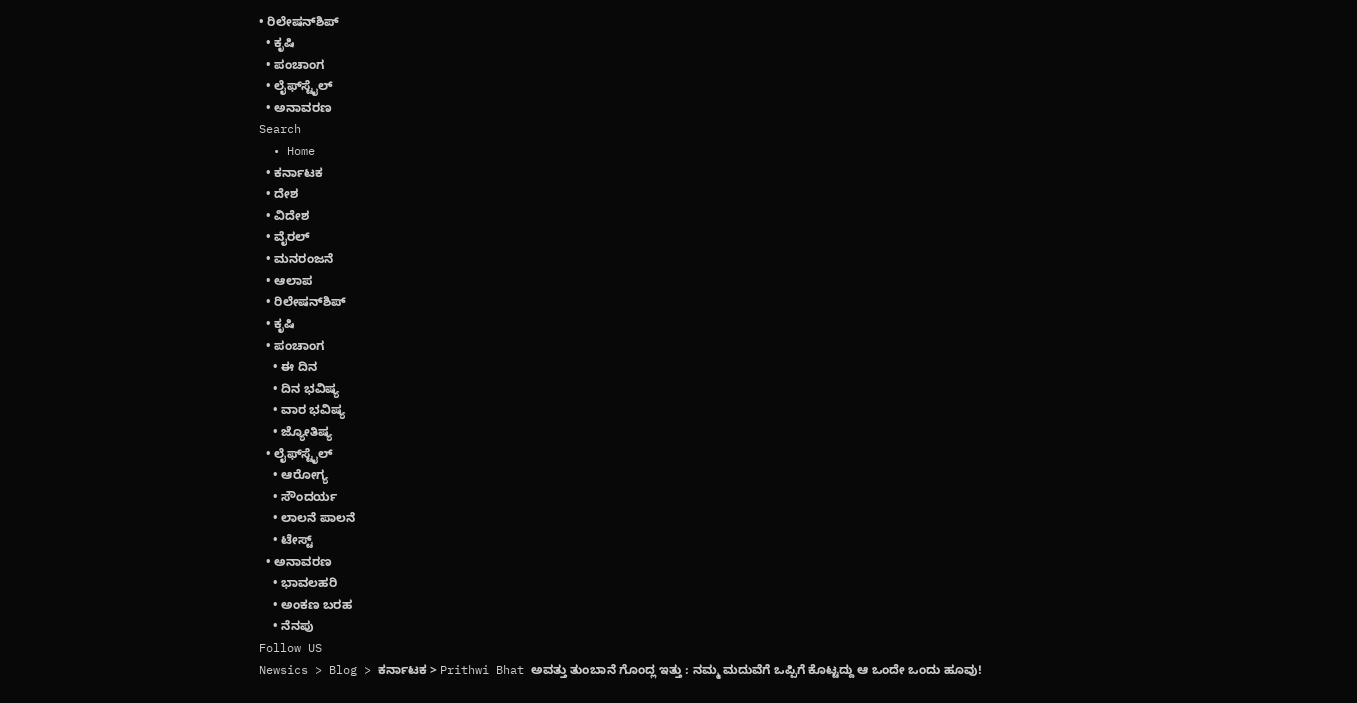• ರಿಲೇಷನ್‌ಶಿಪ್
  • ಕೃಷಿ
  • ಪಂಚಾಂಗ
  • ಲೈಫ್‌ಸ್ಟೈಲ್
  • ಅನಾವರಣ
Search
  • Home
  • ಕರ್ನಾಟಕ
  • ದೇಶ
  • ವಿದೇಶ
  • ವೈರಲ್
  • ಮನರಂಜನೆ
  • ಆಲಾಪ
  • ರಿಲೇಷನ್‌ಶಿಪ್
  • ಕೃಷಿ
  • ಪಂಚಾಂಗ
    • ಈ ದಿನ
    • ದಿನ ಭವಿಷ್ಯ
    • ವಾರ ಭವಿಷ್ಯ
    • ಜ್ಯೋತಿಷ್ಯ
  • ಲೈಫ್‌ಸ್ಟೈಲ್
    • ಆರೋಗ್ಯ
    • ಸೌಂದರ್ಯ
    • ಲಾಲನೆ ಪಾಲನೆ
    • ಟೇಸ್ಟ್
  • ಅನಾವರಣ
    • ಭಾವಲಹರಿ
    • ಅಂಕಣ ಬರಹ
    • ನೆನಪು
Follow US
Newsics > Blog > ಕರ್ನಾಟಕ > Prithwi Bhat ಅವತ್ತು ತುಂಬಾನೆ ಗೊಂದ್ಲ ಇತ್ತು : ನಮ್ಮ ಮದುವೆಗೆ ಒಪ್ಪಿಗೆ ಕೊಟ್ಟದ್ದು ಆ ಒಂದೇ ಒಂದು ಹೂವು!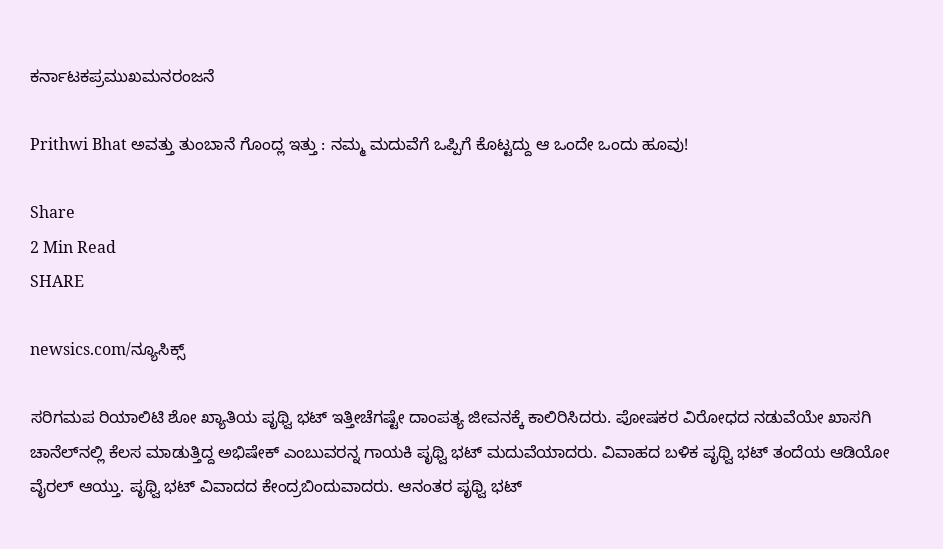ಕರ್ನಾಟಕಪ್ರಮುಖಮನರಂಜನೆ

Prithwi Bhat ಅವತ್ತು ತುಂಬಾನೆ ಗೊಂದ್ಲ ಇತ್ತು : ನಮ್ಮ ಮದುವೆಗೆ ಒಪ್ಪಿಗೆ ಕೊಟ್ಟದ್ದು ಆ ಒಂದೇ ಒಂದು ಹೂವು!

Share
2 Min Read
SHARE

newsics.com/ನ್ಯೂಸಿಕ್ಸ್

ಸರಿಗಮಪ ರಿಯಾಲಿಟಿ ಶೋ ಖ್ಯಾತಿಯ ಪೃಥ್ವಿ ಭಟ್‌ ಇತ್ತೀಚೆಗಷ್ಟೇ ದಾಂಪತ್ಯ ಜೀವನಕ್ಕೆ ಕಾಲಿರಿಸಿದರು. ಪೋಷಕರ ವಿರೋಧದ ನಡುವೆಯೇ ಖಾಸಗಿ ಚಾನೆಲ್‌ನಲ್ಲಿ ಕೆಲಸ ಮಾಡುತ್ತಿದ್ದ ಅಭಿಷೇಕ್‌ ಎಂಬುವರನ್ನ ಗಾಯಕಿ ಪೃಥ್ವಿ ಭಟ್‌ ಮದುವೆಯಾದರು. ವಿವಾಹದ ಬಳಿಕ ಪೃಥ್ವಿ ಭಟ್‌ ತಂದೆಯ ಆಡಿಯೋ ವೈರಲ್‌ ಆಯ್ತು. ಪೃಥ್ವಿ ಭಟ್ ವಿವಾದದ ಕೇಂದ್ರಬಿಂದುವಾದರು. ಆನಂತರ ಪೃಥ್ವಿ ಭಟ್‌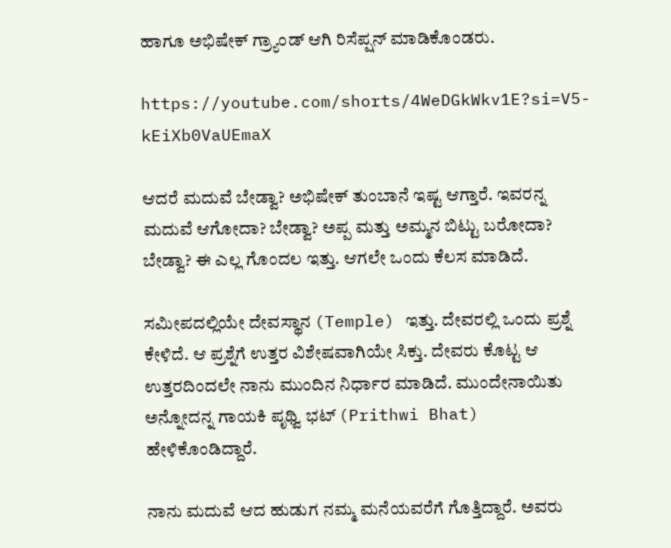ಹಾಗೂ ಅಭಿಷೇಕ್‌ ಗ್ರ್ಯಾಂಡ್ ಆಗಿ ರಿಸೆಪ್ಷನ್‌ ಮಾಡಿಕೊಂಡರು.

https://youtube.com/shorts/4WeDGkWkv1E?si=V5-kEiXb0VaUEmaX

ಆದರೆ ಮದುವೆ ಬೇಡ್ವಾ? ಅಭಿಷೇಕ್ ತುಂಬಾನೆ ಇಷ್ಟ ಆಗ್ತಾರೆ. ಇವರನ್ನ ಮದುವೆ ಆಗೋದಾ? ಬೇಡ್ವಾ? ಅಪ್ಪ ಮತ್ತು ಅಮ್ಮನ ಬಿಟ್ಟು ಬರೋದಾ? ಬೇಡ್ವಾ? ಈ ಎಲ್ಲ ಗೊಂದಲ ಇತ್ತು. ಆಗಲೇ ಒಂದು ಕೆಲಸ ಮಾಡಿದೆ.

ಸಮೀಪದಲ್ಲಿಯೇ ದೇವಸ್ಥಾನ (Temple) ಇತ್ತು. ದೇವರಲ್ಲಿ ಒಂದು ಪ್ರಶ್ನೆ ಕೇಳಿದೆ. ಆ ಪ್ರಶ್ನೆಗೆ ಉತ್ತರ ವಿಶೇಷವಾಗಿಯೇ ಸಿಕ್ತು. ದೇವರು ಕೊಟ್ಟ ಆ ಉತ್ತರದಿಂದಲೇ ನಾನು ಮುಂದಿನ ನಿರ್ಧಾರ ಮಾಡಿದೆ. ಮುಂದೇನಾಯಿತು ಅನ್ನೋದನ್ನ ಗಾಯಕಿ ಪೃಥ್ವಿ ಭಟ್ (Prithwi Bhat) ಹೇಳಿಕೊಂಡಿದ್ದಾರೆ.

ನಾನು ಮದುವೆ ಆದ ಹುಡುಗ ನಮ್ಮ ಮನೆಯವರೆಗೆ ಗೊತ್ತಿದ್ದಾರೆ. ಅವರು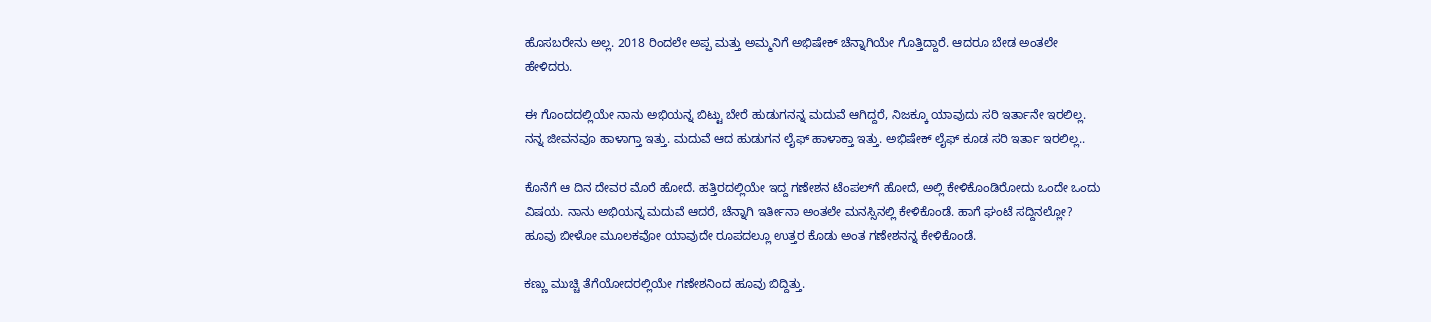ಹೊಸಬರೇನು ಅಲ್ಲ. 2018 ರಿಂದಲೇ ಅಪ್ಪ ಮತ್ತು ಅಮ್ಮನಿಗೆ ಅಭಿಷೇಕ್ ಚೆನ್ನಾಗಿಯೇ ಗೊತ್ತಿದ್ದಾರೆ. ಆದರೂ ಬೇಡ ಅಂತಲೇ ಹೇಳಿದರು.

ಈ ಗೊಂದದಲ್ಲಿಯೇ ನಾನು ಅಭಿಯನ್ನ ಬಿಟ್ಟು ಬೇರೆ ಹುಡುಗನನ್ನ ಮದುವೆ ಆಗಿದ್ದರೆ, ನಿಜಕ್ಕೂ ಯಾವುದು ಸರಿ ಇರ್ತಾನೇ ಇರಲಿಲ್ಲ. ನನ್ನ ಜೀವನವೂ ಹಾಳಾಗ್ತಾ ಇತ್ತು. ಮದುವೆ ಆದ ಹುಡುಗನ ಲೈಫ್ ಹಾಳಾಕ್ತಾ ಇತ್ತು. ಅಭಿಷೇಕ್ ಲೈಫ್ ಕೂಡ ಸರಿ ಇರ್ತಾ ಇರಲಿಲ್ಲ..

ಕೊನೆಗೆ ಆ ದಿನ ದೇವರ ಮೊರೆ ಹೋದೆ. ಹತ್ತಿರದಲ್ಲಿಯೇ ಇದ್ದ ಗಣೇಶನ ಟೆಂಪಲ್‌ಗೆ ಹೋದೆ, ಅಲ್ಲಿ ಕೇಳಿಕೊಂಡಿರೋದು ಒಂದೇ ಒಂದು ವಿಷಯ. ನಾನು ಅಭಿಯನ್ನ ಮದುವೆ ಆದರೆ, ಚೆನ್ನಾಗಿ ಇರ್ತೀನಾ ಅಂತಲೇ ಮನಸ್ಸಿನಲ್ಲಿ ಕೇಳಿಕೊಂಡೆ. ಹಾಗೆ ಘಂಟೆ ಸದ್ದಿನಲ್ಲೋ? ಹೂವು ಬೀಳೋ ಮೂಲಕವೋ ಯಾವುದೇ ರೂಪದಲ್ಲೂ ಉತ್ತರ ಕೊಡು ಅಂತ ಗಣೇಶನನ್ನ ಕೇಳಿಕೊಂಡೆ.

ಕಣ್ಣು ಮುಚ್ಚಿ ತೆಗೆಯೋದರಲ್ಲಿಯೇ ಗಣೇಶನಿಂದ ಹೂವು ಬಿದ್ದಿತ್ತು.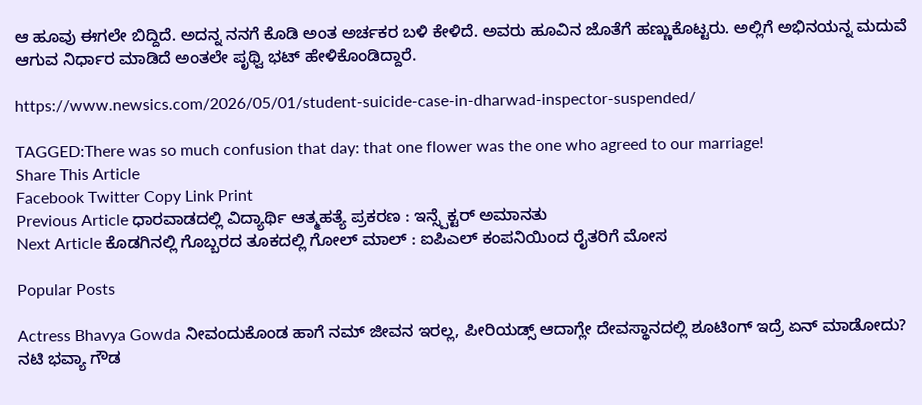ಆ ಹೂವು ಈಗಲೇ ಬಿದ್ದಿದೆ. ಅದನ್ನ ನನಗೆ ಕೊಡಿ ಅಂತ ಅರ್ಚಕರ ಬಳಿ ಕೇಳಿದೆ. ಅವರು ಹೂವಿನ ಜೊತೆಗೆ ಹಣ್ಣುಕೊಟ್ಟರು. ಅಲ್ಲಿಗೆ ಅಭಿನಯನ್ನ ಮದುವೆ ಆಗುವ ನಿರ್ಧಾರ ಮಾಡಿದೆ ಅಂತಲೇ ಪೃಥ್ವಿ ಭಟ್ ಹೇಳಿಕೊಂಡಿದ್ದಾರೆ.

https://www.newsics.com/2026/05/01/student-suicide-case-in-dharwad-inspector-suspended/

TAGGED:There was so much confusion that day: that one flower was the one who agreed to our marriage!
Share This Article
Facebook Twitter Copy Link Print
Previous Article ಧಾರವಾಡದಲ್ಲಿ ವಿದ್ಯಾರ್ಥಿ ಆತ್ಮಹತ್ಯೆ ಪ್ರಕರಣ : ಇನ್ಸ್ಪೆಕ್ಟರ್ ಅಮಾನತು
Next Article ಕೊಡಗಿನಲ್ಲಿ ಗೊಬ್ಬರದ ತೂಕದಲ್ಲಿ ಗೋಲ್ ಮಾಲ್ : ಐಪಿಎಲ್ ಕಂಪನಿಯಿಂದ ರೈತರಿಗೆ ಮೋಸ

Popular Posts

Actress Bhavya Gowda ನೀವಂದುಕೊಂಡ ಹಾಗೆ ನಮ್ ಜೀವನ ಇರಲ್ಲ, ಪೀರಿಯಡ್ಸ್‌ ಆದಾಗ್ಲೇ ದೇವಸ್ಥಾನದಲ್ಲಿ ಶೂಟಿಂಗ್‌ ಇದ್ರೆ ಏನ್‌ ಮಾಡೋದು? ನಟಿ‌ ಭವ್ಯಾ ಗೌಡ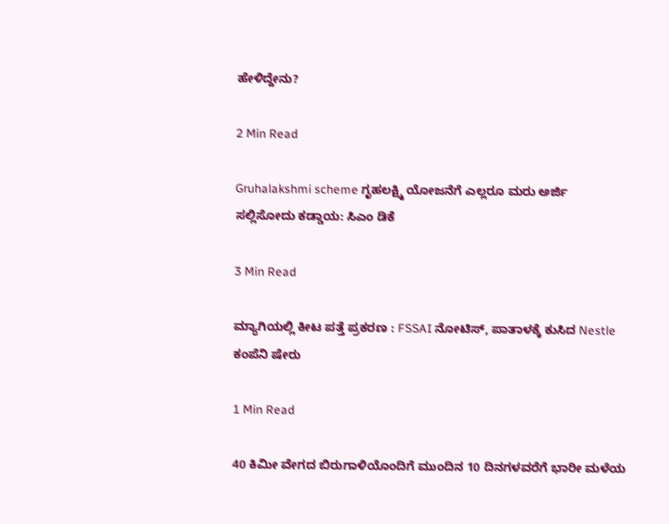ಹೇಳಿದ್ದೇನು?

2 Min Read

Gruhalakshmi scheme ಗೃಹಲಕ್ಷ್ಮಿ ಯೋಜನೆಗೆ ಎಲ್ಲರೂ ಮರು ಅರ್ಜಿ ಸಲ್ಲಿಸೋದು ಕಡ್ಡಾಯ: ಸಿಎಂ ಡಿಕೆ

3 Min Read

ಮ್ಯಾಗಿಯಲ್ಲಿ ಕೀಟ ಪತ್ತೆ ಪ್ರಕರಣ : FSSAI ನೋಟಿಸ್, ಪಾತಾಳಕ್ಕೆ ಕುಸಿದ Nestle ಕಂಪೆನಿ ಷೇರು

1 Min Read

40 ಕಿಮೀ ವೇಗದ ಬಿರುಗಾಳಿಯೊಂದಿಗೆ ಮುಂದಿನ 10 ದಿನಗಳವರೆಗೆ ಭಾರೀ ಮಳೆಯ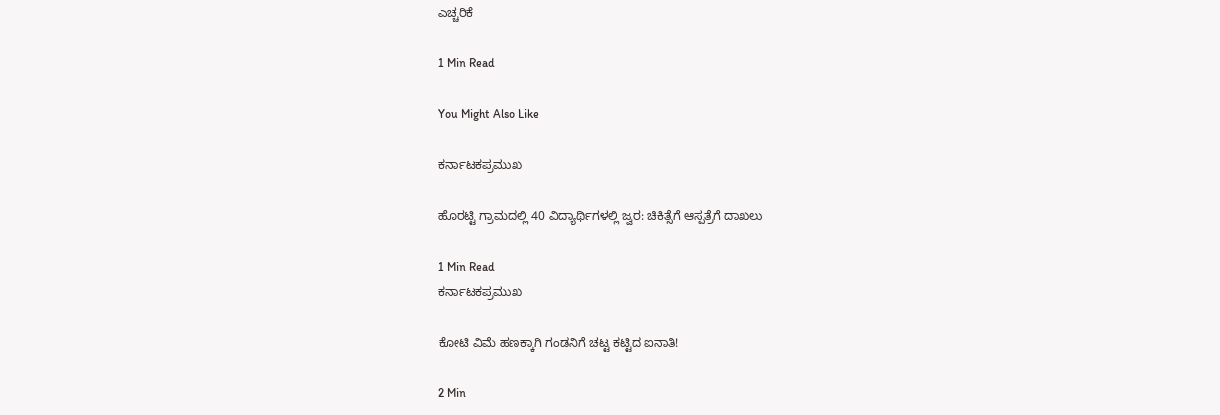ಎಚ್ಚರಿಕೆ

1 Min Read

You Might Also Like

ಕರ್ನಾಟಕಪ್ರಮುಖ

ಹೊರಟ್ಟಿ ಗ್ರಾಮದಲ್ಲಿ 40 ವಿದ್ಯಾರ್ಥಿಗಳಲ್ಲಿ ಜ್ವರ: ಚಿಕಿತ್ಸೆಗೆ ಆಸ್ಪತ್ರೆಗೆ ದಾಖಲು

1 Min Read
ಕರ್ನಾಟಕಪ್ರಮುಖ

ಕೋಟಿ ವಿಮೆ ಹಣಕ್ಕಾಗಿ ಗಂಡನಿಗೆ ಚಟ್ಟ ಕಟ್ಟಿದ ಐನಾತಿ!

2 Min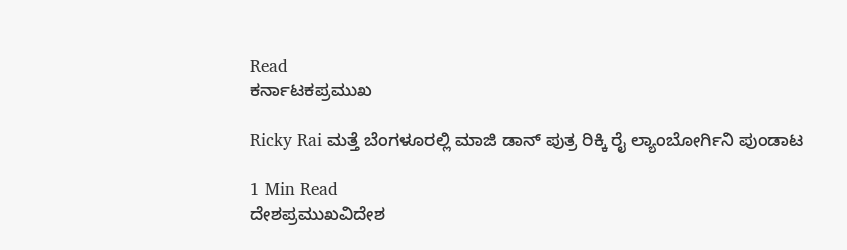Read
ಕರ್ನಾಟಕಪ್ರಮುಖ

Ricky Rai ಮತ್ತೆ ಬೆಂಗಳೂರಲ್ಲಿ ಮಾಜಿ ಡಾನ್ ಪುತ್ರ ರಿಕ್ಕಿ ರೈ ಲ್ಯಾಂಬೋರ್ಗಿನಿ ಪುಂಡಾಟ

1 Min Read
ದೇಶಪ್ರಮುಖವಿದೇಶ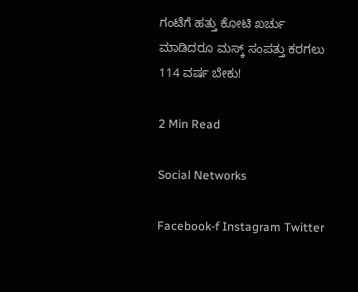ಗಂಟೆಗೆ ಹತ್ತು‌ ಕೋಟಿ‌ ಖರ್ಚು‌ ಮಾಡಿದರೂ ಮಸ್ಕ್ ಸಂಪತ್ತು ಕರಗಲು 114 ವರ್ಷ ಬೇಕು!

2 Min Read

Social Networks

Facebook-f Instagram Twitter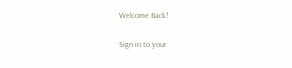Welcome Back!

Sign in to your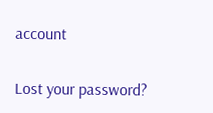account

Lost your password?